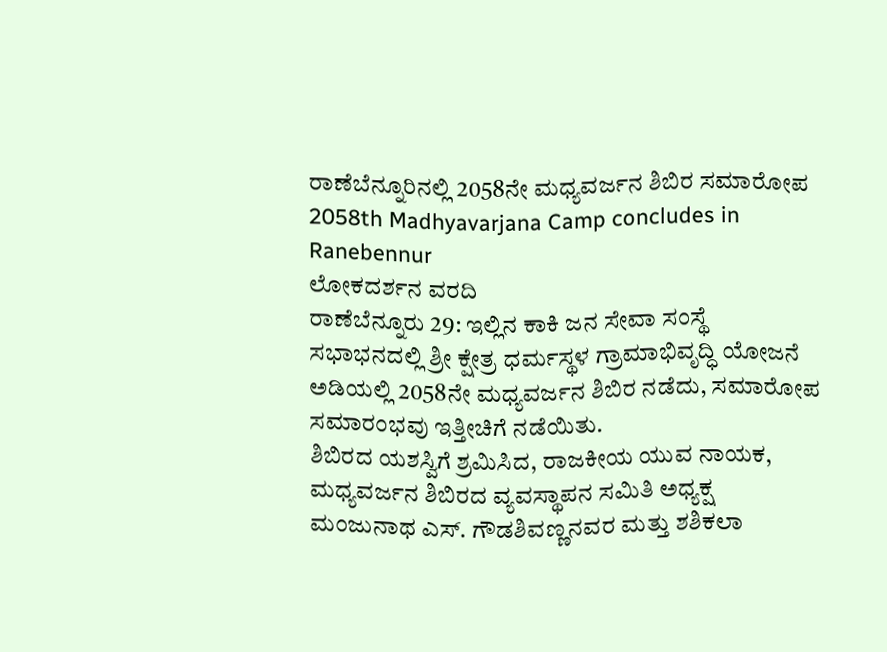ರಾಣೆಬೆನ್ನೂರಿನಲ್ಲಿ 2058ನೇ ಮಧ್ಯವರ್ಜನ ಶಿಬಿರ ಸಮಾರೋಪ
2058th Madhyavarjana Camp concludes in Ranebennur
ಲೋಕದರ್ಶನ ವರದಿ
ರಾಣೆಬೆನ್ನೂರು 29: ಇಲ್ಲಿನ ಕಾಕಿ ಜನ ಸೇವಾ ಸಂಸ್ಥೆ ಸಭಾಭನದಲ್ಲಿ ಶ್ರೀ ಕ್ಷೇತ್ರ ಧರ್ಮಸ್ಥಳ ಗ್ರಾಮಾಭಿವೃದ್ಧಿ ಯೋಜನೆ ಅಡಿಯಲ್ಲಿ 2058ನೇ ಮಧ್ಯವರ್ಜನ ಶಿಬಿರ ನಡೆದು, ಸಮಾರೋಪ ಸಮಾರಂಭವು ಇತ್ತೀಚಿಗೆ ನಡೆಯಿತು.
ಶಿಬಿರದ ಯಶಸ್ವಿಗೆ ಶ್ರಮಿಸಿದ, ರಾಜಕೀಯ ಯುವ ನಾಯಕ, ಮಧ್ಯವರ್ಜನ ಶಿಬಿರದ ವ್ಯವಸ್ಥಾಪನ ಸಮಿತಿ ಅಧ್ಯಕ್ಷ ಮಂಜುನಾಥ ಎಸ್. ಗೌಡಶಿವಣ್ಣನವರ ಮತ್ತು ಶಶಿಕಲಾ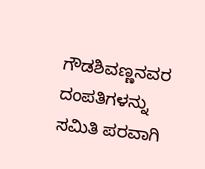ಗೌಡಶಿವಣ್ಣನವರ ದಂಪತಿಗಳನ್ನು ಸಮಿತಿ ಪರವಾಗಿ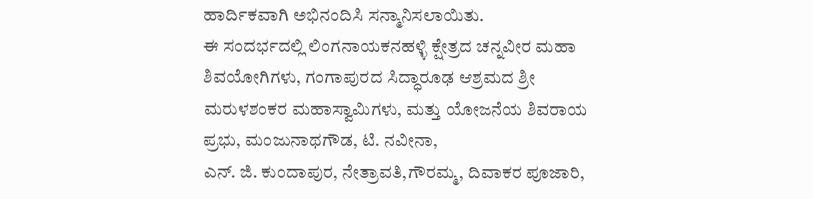ಹಾರ್ದಿಕವಾಗಿ ಅಭಿನಂದಿಸಿ ಸನ್ಮಾನಿಸಲಾಯಿತು.
ಈ ಸಂದರ್ಭದಲ್ಲಿ ಲಿಂಗನಾಯಕನಹಳ್ಳಿ ಕ್ಷೇತ್ರದ ಚನ್ನವೀರ ಮಹಾ ಶಿವಯೋಗಿಗಳು, ಗಂಗಾಪುರದ ಸಿದ್ಧಾರೂಢ ಆಶ್ರಮದ ಶ್ರೀ ಮರುಳಶಂಕರ ಮಹಾಸ್ವಾಮಿಗಳು, ಮತ್ತು ಯೋಜನೆಯ ಶಿವರಾಯ ಪ್ರಭು, ಮಂಜುನಾಥಗೌಡ, ಟಿ. ನವೀನಾ,
ಎನ್. ಜಿ. ಕುಂದಾಪುರ, ನೇತ್ರಾವತಿ,ಗೌರಮ್ಮ, ದಿವಾಕರ ಪೂಜಾರಿ,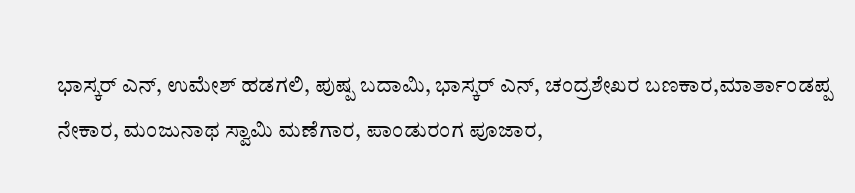ಭಾಸ್ಕರ್ ಎನ್, ಉಮೇಶ್ ಹಡಗಲಿ, ಪುಷ್ಪ ಬದಾಮಿ, ಭಾಸ್ಕರ್ ಎನ್, ಚಂದ್ರಶೇಖರ ಬಣಕಾರ,ಮಾರ್ತಾಂಡಪ್ಪ ನೇಕಾರ, ಮಂಜುನಾಥ ಸ್ವಾಮಿ ಮಣೆಗಾರ, ಪಾಂಡುರಂಗ ಪೂಜಾರ,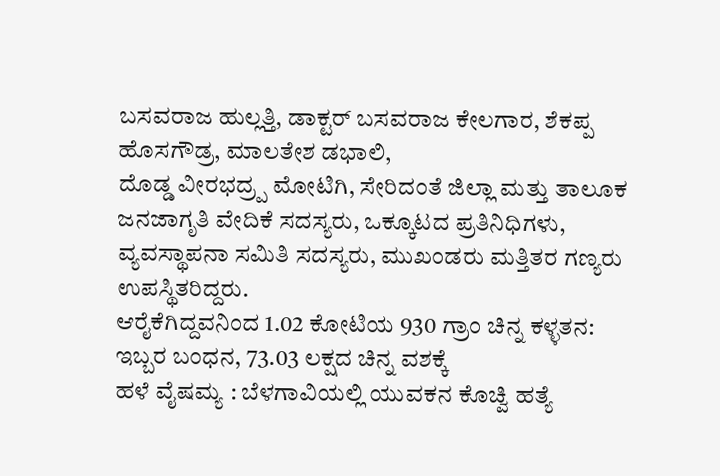ಬಸವರಾಜ ಹುಲ್ಲತ್ತಿ, ಡಾಕ್ಟರ್ ಬಸವರಾಜ ಕೇಲಗಾರ, ಶೆಕಪ್ಪ ಹೊಸಗೌಡ್ರ, ಮಾಲತೇಶ ಡಭಾಲಿ,
ದೊಡ್ಡ ವೀರಭದ್ರ್ಪ ಮೋಟಿಗಿ, ಸೇರಿದಂತೆ ಜಿಲ್ಲಾ ಮತ್ತು ತಾಲೂಕ ಜನಜಾಗೃತಿ ವೇದಿಕೆ ಸದಸ್ಯರು, ಒಕ್ಕೂಟದ ಪ್ರತಿನಿಧಿಗಳು, ವ್ಯವಸ್ಥಾಪನಾ ಸಮಿತಿ ಸದಸ್ಯರು, ಮುಖಂಡರು ಮತ್ತಿತರ ಗಣ್ಯರು ಉಪಸ್ಥಿತರಿದ್ದರು.
ಆರೈಕೆಗಿದ್ದವನಿಂದ 1.02 ಕೋಟಿಯ 930 ಗ್ರಾಂ ಚಿನ್ನ ಕಳ್ಳತನ: ಇಬ್ಬರ ಬಂಧನ, 73.03 ಲಕ್ಷದ ಚಿನ್ನ ವಶಕ್ಕೆ
ಹಳೆ ವೈಷಮ್ಯ : ಬೆಳಗಾವಿಯಲ್ಲಿ ಯುವಕನ ಕೊಚ್ವಿ ಹತ್ಯೆ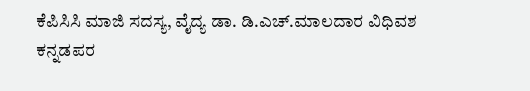ಕೆಪಿಸಿಸಿ ಮಾಜಿ ಸದಸ್ಯ, ವೈದ್ಯ ಡಾ. ಡಿ.ಎಚ್.ಮಾಲದಾರ ವಿಧಿವಶ
ಕನ್ನಡಪರ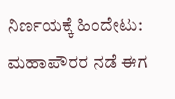ನಿರ್ಣಯಕ್ಕೆ ಹಿಂದೇಟು: ಮಹಾಪೌರರ ನಡೆ ಈಗ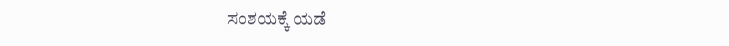ಸಂಶಯಕ್ಕೆ ಯಡೆ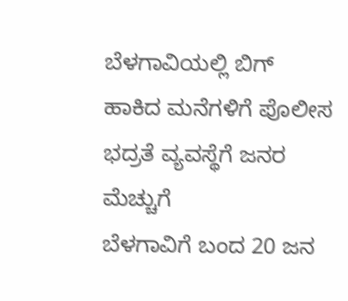ಬೆಳಗಾವಿಯಲ್ಲಿ ಬಿಗ್ ಹಾಕಿದ ಮನೆಗಳಿಗೆ ಪೊಲೀಸ ಭದ್ರತೆ ವ್ಯವಸ್ಥೆಗೆ ಜನರ ಮೆಚ್ಚುಗೆ
ಬೆಳಗಾವಿಗೆ ಬಂದ 20 ಜನ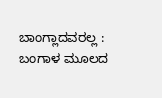ಬಾಂಗ್ಲಾದವರಲ್ಲ : ಬಂಗಾಳ ಮೂಲದ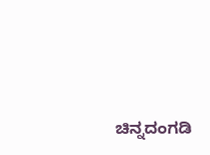ಚಿನ್ನದಂಗಡಿ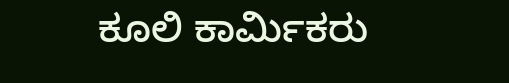ಕೂಲಿ ಕಾರ್ಮಿಕರು